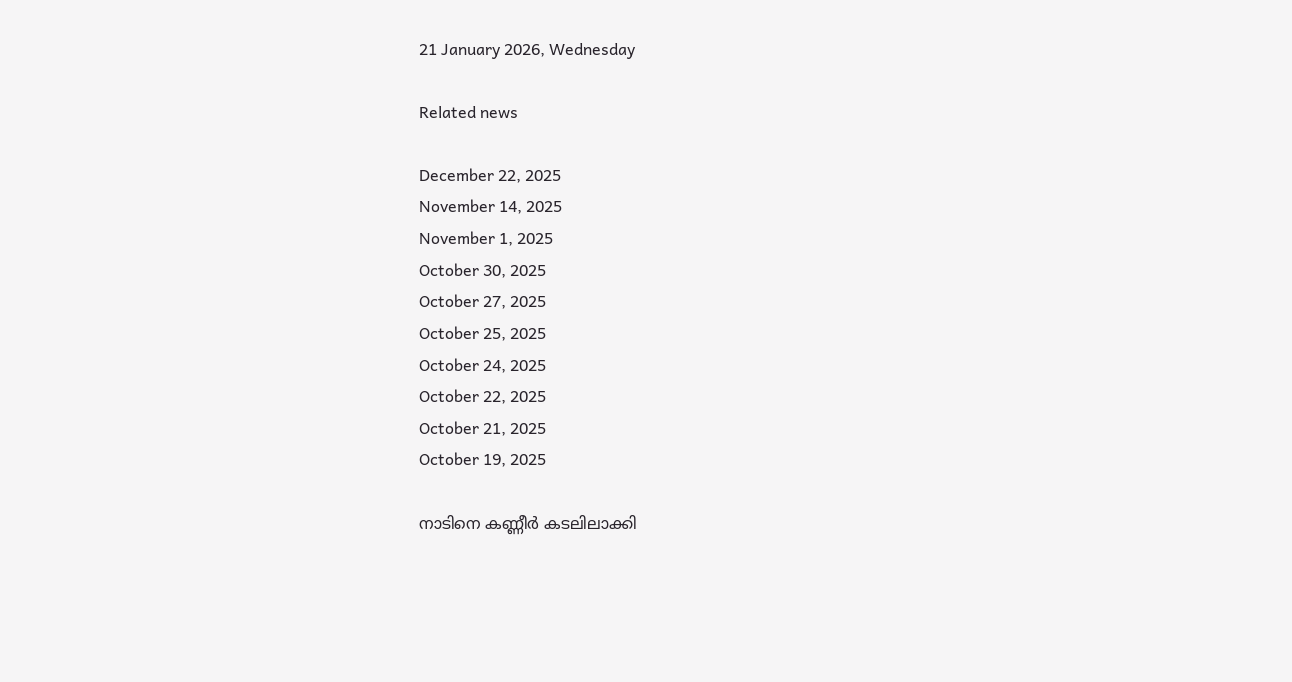21 January 2026, Wednesday

Related news

December 22, 2025
November 14, 2025
November 1, 2025
October 30, 2025
October 27, 2025
October 25, 2025
October 24, 2025
October 22, 2025
October 21, 2025
October 19, 2025

നാടിനെ കണ്ണീർ കടലിലാക്കി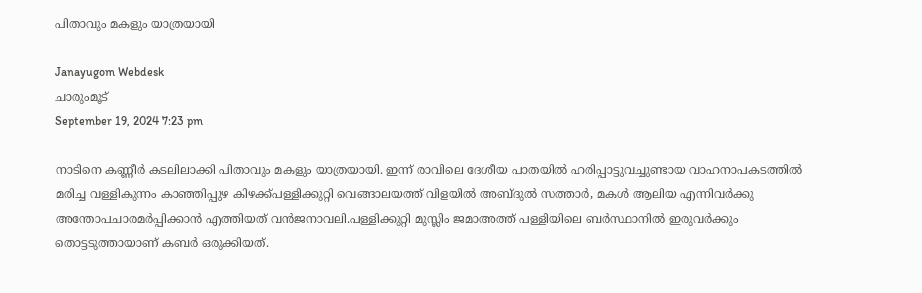പിതാവും മകളും യാത്രയായി

Janayugom Webdesk
ചാരുംമൂട്
September 19, 2024 7:23 pm

നാടിനെ കണ്ണീർ കടലിലാക്കി പിതാവും മകളും യാത്രയായി. ഇന്ന് രാവിലെ ദേശീയ പാതയിൽ ഹരിപ്പാട്ടുവച്ചുണ്ടായ വാഹനാപകടത്തിൽ
മരിച്ച വള്ളികുന്നം കാഞ്ഞിപ്പുഴ കിഴക്ക്പള്ളിക്കുറ്റി വെങ്ങാലയത്ത് വിളയിൽ അബ്ദുൽ സത്താർ, മകൾ ആലിയ എന്നിവർക്കു അന്തോപചാരമർപ്പിക്കാൻ എത്തിയത് വൻജനാവലി.പള്ളിക്കുറ്റി മുസ്ലിം ജമാഅത്ത് പള്ളിയിലെ ബർസ്ഥാനിൽ ഇരുവർക്കും തൊട്ടടുത്തായാണ് കബർ ഒരുക്കിയത്.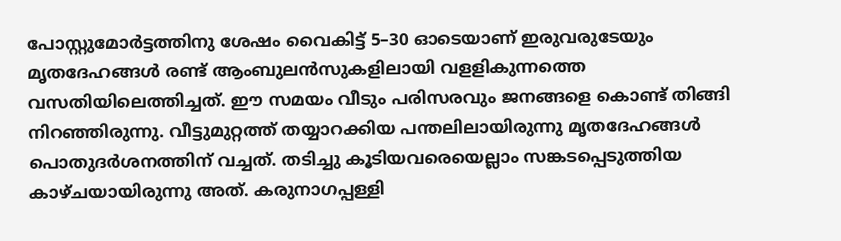പോസ്റ്റുമോർട്ടത്തിനു ശേഷം വൈകിട്ട് 5–30 ഓടെയാണ് ഇരുവരുടേയും മൃതദേഹങ്ങൾ രണ്ട് ആംബുലൻസുകളിലായി വളളികുന്നത്തെ വസതിയിലെത്തിച്ചത്. ഈ സമയം വീടും പരിസരവും ജനങ്ങളെ കൊണ്ട് തിങ്ങി നിറഞ്ഞിരുന്നു. വീട്ടുമുറ്റത്ത് തയ്യാറക്കിയ പന്തലിലായിരുന്നു മൃതദേഹങ്ങൾ പൊതുദർശനത്തിന് വച്ചത്. തടിച്ചു കൂടിയവരെയെല്ലാം സങ്കടപ്പെടുത്തിയ കാഴ്ചയായിരുന്നു അത്. കരുനാഗപ്പള്ളി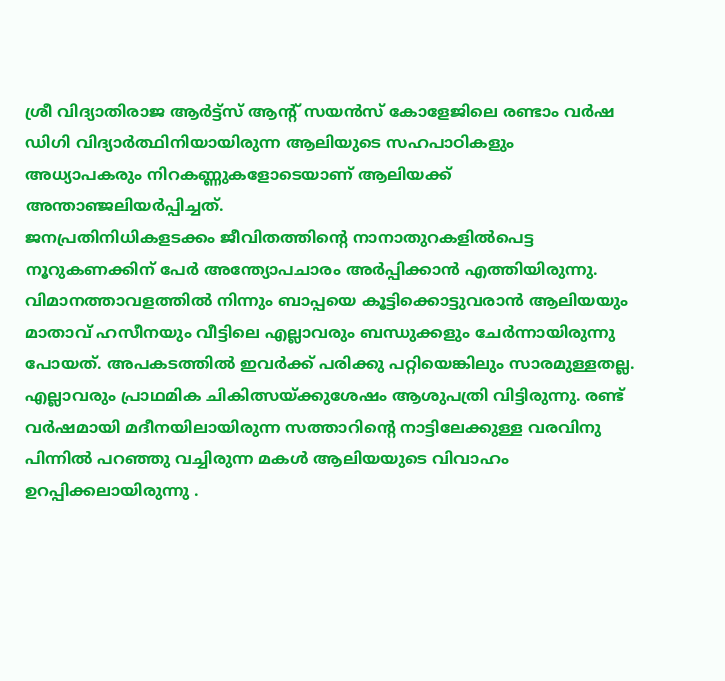ശ്രീ വിദ്യാതിരാജ ആർട്ട്സ് ആന്റ് സയൻസ് കോളേജിലെ രണ്ടാം വർഷ ഡിഗി വിദ്യാർത്ഥിനിയായിരുന്ന ആലിയുടെ സഹപാഠികളും അധ്യാപകരും നിറകണ്ണുകളോടെയാണ് ആലിയക്ക് അന്താഞ്ജലിയർപ്പിച്ചത്.
ജനപ്രതിനിധികളടക്കം ജീവിതത്തിന്റെ നാനാതുറകളിൽപെട്ട നൂറുകണക്കിന് പേർ അന്ത്യോപചാരം അർപ്പിക്കാൻ എത്തിയിരുന്നു.
വിമാനത്താവളത്തിൽ നിന്നും ബാപ്പയെ കൂട്ടിക്കൊട്ടുവരാൻ ആലിയയും മാതാവ് ഹസീനയും വീട്ടിലെ എല്ലാവരും ബന്ധുക്കളും ചേർന്നായിരുന്നു പോയത്. അപകടത്തിൽ ഇവർക്ക് പരിക്കു പറ്റിയെങ്കിലും സാരമുള്ളതല്ല. എല്ലാവരും പ്രാഥമിക ചികിത്സയ്ക്കുശേഷം ആശുപത്രി വിട്ടിരുന്നു. രണ്ട് വർഷമായി മദീനയിലായിരുന്ന സത്താറിന്റെ നാട്ടിലേക്കുള്ള വരവിനു പിന്നിൽ പറഞ്ഞു വച്ചിരുന്ന മകൾ ആലിയയുടെ വിവാഹം ഉറപ്പിക്കലായിരുന്നു .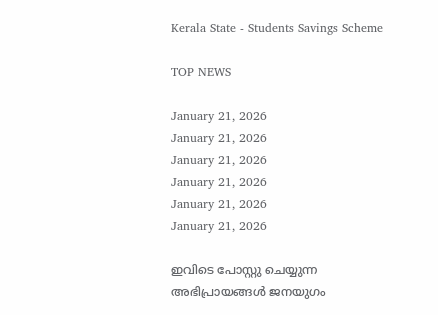Kerala State - Students Savings Scheme

TOP NEWS

January 21, 2026
January 21, 2026
January 21, 2026
January 21, 2026
January 21, 2026
January 21, 2026

ഇവിടെ പോസ്റ്റു ചെയ്യുന്ന അഭിപ്രായങ്ങള്‍ ജനയുഗം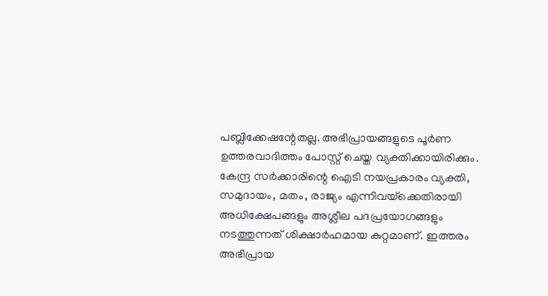പബ്ലിക്കേഷന്റേതല്ല. അഭിപ്രായങ്ങളുടെ പൂര്‍ണ ഉത്തരവാദിത്തം പോസ്റ്റ് ചെയ്ത വ്യക്തിക്കായിരിക്കും. കേന്ദ്ര സര്‍ക്കാരിന്റെ ഐടി നയപ്രകാരം വ്യക്തി, സമുദായം, മതം, രാജ്യം എന്നിവയ്‌ക്കെതിരായി അധിക്ഷേപങ്ങളും അശ്ലീല പദപ്രയോഗങ്ങളും നടത്തുന്നത് ശിക്ഷാര്‍ഹമായ കുറ്റമാണ്. ഇത്തരം അഭിപ്രായ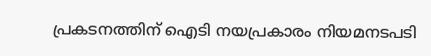പ്രകടനത്തിന് ഐടി നയപ്രകാരം നിയമനടപടി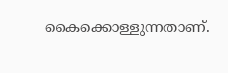കൈക്കൊള്ളുന്നതാണ്.